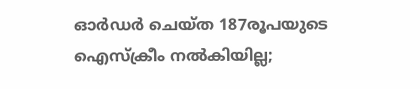ഓര്‍ഡര്‍ ചെയ്ത 187രൂപയുടെ ഐസ്‌ക്രീം നല്‍കിയില്ല;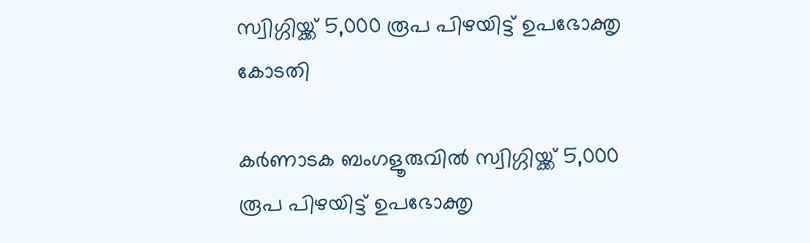സ്വിഗ്ഗിയ്ക്ക് 5,000 രൂപ പിഴയിട്ട് ഉപഭോക്തൃ കോടതി

കര്‍ണാടക ബംഗളൂരുവില്‍ സ്വിഗ്ഗിയ്ക്ക് 5,000 രൂപ പിഴയിട്ട് ഉപഭോക്തൃ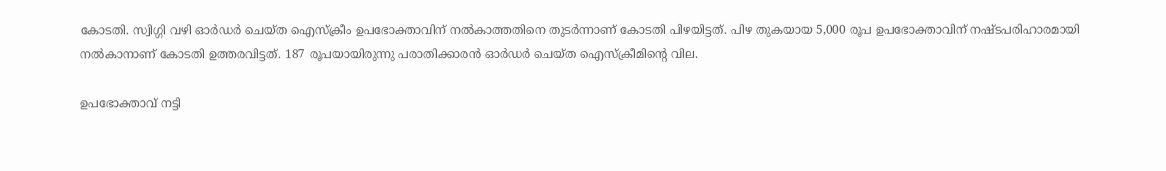കോടതി. സ്വിഗ്ഗി വഴി ഓര്‍ഡര്‍ ചെയ്ത ഐസ്‌ക്രീം ഉപഭോക്താവിന് നല്‍കാത്തതിനെ തുടര്‍ന്നാണ് കോടതി പിഴയിട്ടത്. പിഴ തുകയായ 5,000 രൂപ ഉപഭോക്താവിന് നഷ്ടപരിഹാരമായി നല്‍കാനാണ് കോടതി ഉത്തരവിട്ടത്. 187 രൂപയായിരുന്നു പരാതിക്കാരന്‍ ഓര്‍ഡര്‍ ചെയ്ത ഐസ്‌ക്രീമിന്റെ വില.

ഉപഭോക്താവ് നട്ടി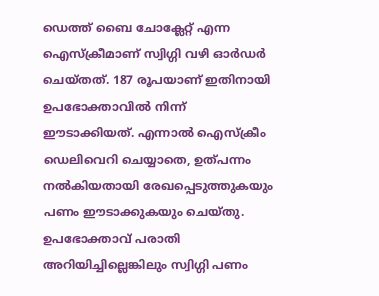ഡെത്ത് ബൈ ചോക്ലേറ്റ് എന്ന ഐസ്‌ക്രീമാണ് സ്വിഗ്ഗി വഴി ഓര്‍ഡര്‍ ചെയ്തത്. 187 രൂപയാണ് ഇതിനായി ഉപഭോക്താവില്‍ നിന്ന് ഈടാക്കിയത്. എന്നാല്‍ ഐസ്‌ക്രീം ഡെലിവെറി ചെയ്യാതെ, ഉത്പന്നം നല്‍കിയതായി രേഖപ്പെടുത്തുകയും പണം ഈടാക്കുകയും ചെയ്തു. ഉപഭോക്താവ് പരാതി അറിയിച്ചില്ലെങ്കിലും സ്വിഗ്ഗി പണം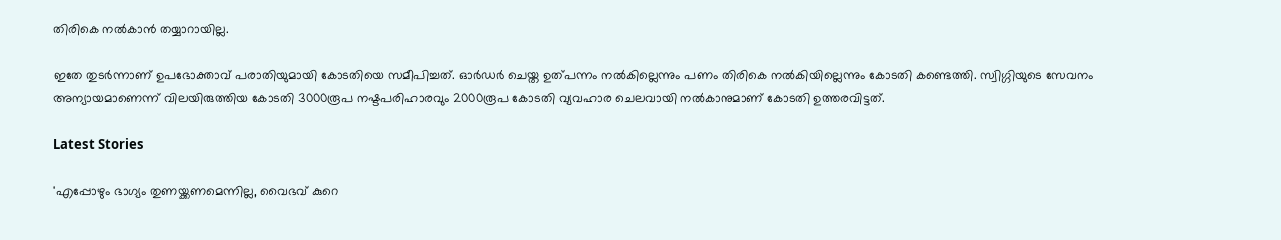തിരികെ നല്‍കാന്‍ തയ്യാറായില്ല.

ഇതേ തുടര്‍ന്നാണ് ഉപഭോക്താവ് പരാതിയുമായി കോടതിയെ സമീപിച്ചത്. ഓര്‍ഡര്‍ ചെയ്ത ഉത്പന്നം നല്‍കില്ലെന്നും പണം തിരികെ നല്‍കിയില്ലെന്നും കോടതി കണ്ടെത്തി. സ്വിഗ്ഗിയുടെ സേവനം അന്യായമാണെന്ന് വിലയിരുത്തിയ കോടതി 3000രൂപ നഷ്ടപരിഹാരവും 2000രൂപ കോടതി വ്യവഹാര ചെലവായി നല്‍കാനുമാണ് കോടതി ഉത്തരവിട്ടത്.

Latest Stories

'എപ്പോഴും ഭാഗ്യം തുണയ്ക്കണമെന്നില്ല, വൈഭവ് കുറെ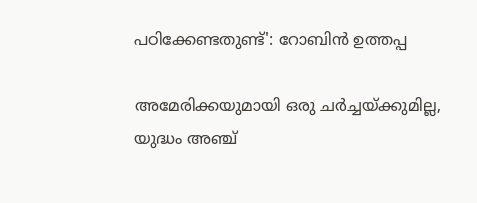പഠിക്കേണ്ടതുണ്ട്': റോബിൻ ഉത്തപ്പ

അമേരിക്കയുമായി ഒരു ചർച്ചയ്ക്കുമില്ല, യുദ്ധം അഞ്ച്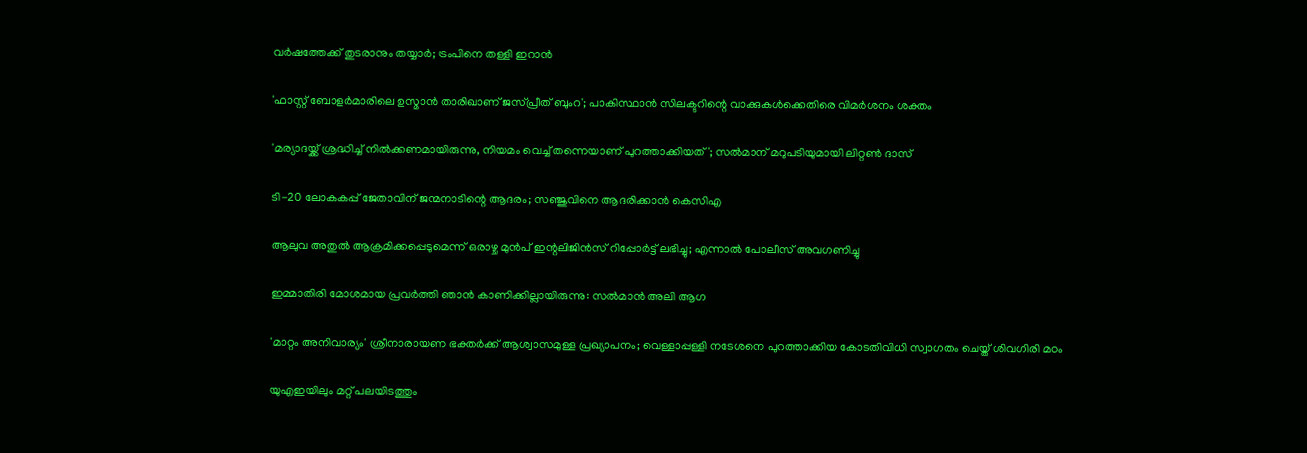വർഷത്തേക്ക് തുടരാനും തയ്യാർ; ട്രംപിനെ തള്ളി ഇറാൻ

'ഫാസ്റ്റ് ബോളർമാരിലെ ഉസ്മാൻ താരിഖാണ് ജസ്പ്രീത് ബുംറ'; പാകിസ്ഥാൻ സിലക്ടറിന്റെ വാക്കുകൾക്കെതിരെ വിമർശനം ശക്തം

'മര്യാദയ്ക്ക് ശ്രദ്ധിച്ച് നിൽക്കണമായിരുന്നു, നിയമം വെച്ച് തന്നെയാണ് പുറത്താക്കിയത്'; സൽമാന് മറുപടിയുമായി ലിറ്റൺ ദാസ്

ടി-20 ലോകകപ്പ് ജേതാവിന് ജന്മനാടിന്റെ ആദരം; സഞ്ജുവിനെ ആദരിക്കാൻ കെസിഎ

ആലുവ അതുൽ ആക്രമിക്കപ്പെടുമെന്ന് ഒരാഴ്ച മുൻപ് ഇന്റലിജിൻസ് റിപ്പോർട്ട് ലഭിച്ചു; എന്നാൽ പോലീസ് അവഗണിച്ചു

ഇമ്മാതിരി മോശമായ പ്രവർത്തി ഞാൻ കാണിക്കില്ലായിരുന്നു: സല്‍മാന്‍ അലി ആഗ

'മാറ്റം അനിവാര്യം' ശ്രീനാരായണ ഭക്തര്‍ക്ക് ആശ്വാസമുള്ള പ്രഖ്യാപനം; വെള്ളാപ്പള്ളി നടേശനെ പുറത്താക്കിയ കോടതിവിധി സ്വാഗതം ചെയ്ത് ശിവഗിരി മഠം

യുഎഇയിലും മറ്റ് പലയിടത്തും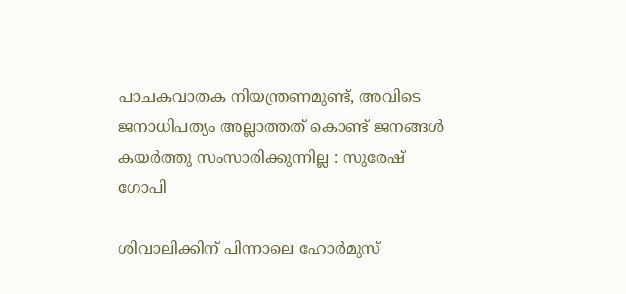പാചകവാതക നിയന്ത്രണമുണ്ട്, അവിടെ ജനാധിപത്യം അല്ലാത്തത് കൊണ്ട് ജനങ്ങൾ കയർത്തു സംസാരിക്കുന്നില്ല : സുരേഷ് ഗോപി

ശിവാലിക്കിന് പിന്നാലെ ഹോർമുസ്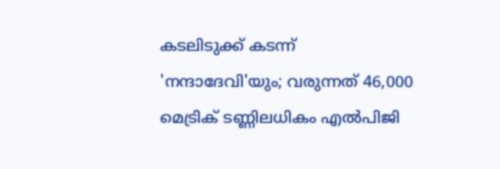കടലിടുക്ക് കടന്ന് 'നന്ദാദേവി'യും; വരുന്നത് 46,000 മെട്രിക് ടണ്ണിലധികം എൽപിജി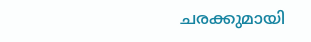ചരക്കുമായി